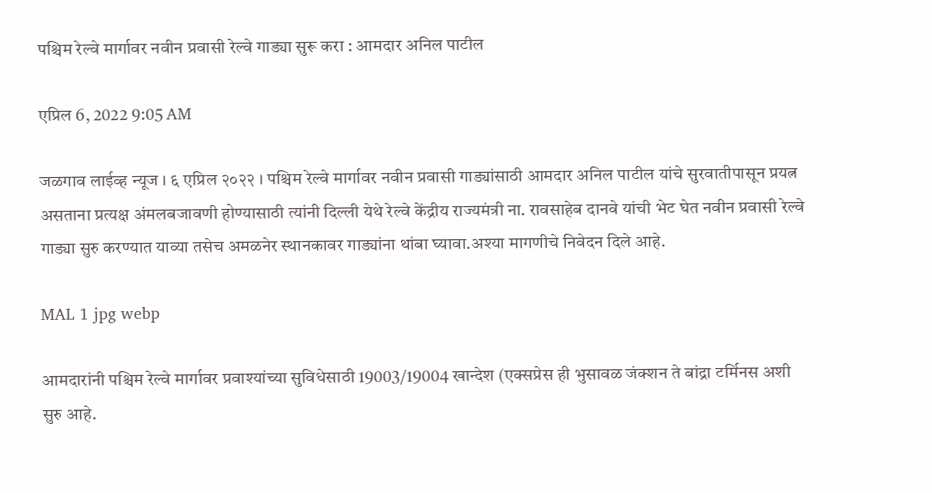पश्चिम रेल्वे मार्गावर नवीन प्रवासी रेल्वे गाड्या सुरू करा : आमदार अनिल पाटील

एप्रिल 6, 2022 9:05 AM

जळगाव लाईव्ह न्यूज । ६ एप्रिल २०२२ । पश्चिम रेल्वे मार्गावर नवीन प्रवासी गाड्यांसाठी आमदार अनिल पाटील यांचे सुरवातीपासून प्रयत्न असताना प्रत्यक्ष अंमलबजावणी होण्यासाठी त्यांनी दिल्ली येथे रेल्वे केंद्रीय राज्यमंत्री ना. रावसाहेब दानवे यांची भेट घेत नवीन प्रवासी रेल्वे गाड्या सुरु करण्यात याव्या तसेच अमळनेर स्थानकावर गाड्यांना थांबा घ्यावा.अश्या मागणीचे निवेदन दिले आहे.

MAL 1 jpg webp

आमदारांनी पश्चिम रेल्वे मार्गावर प्रवाश्यांच्या सुविधेसाठी 19003/19004 खान्देश (एक्सप्रेस ही भुसावळ जंक्शन ते बांद्रा टर्मिनस अशी सुरु आहे.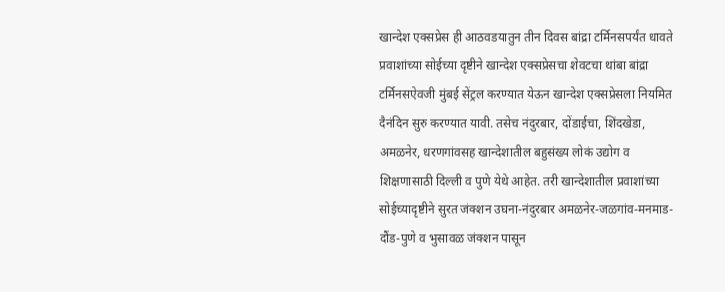खान्देश एक्सप्रेस ही आठवडयातुन तीन दिवस बांद्रा टर्मिनसपर्यंत धावते प्रवाशांच्या सोईच्या दृष्टीने खान्देश एक्सप्रेसचा शेवटचा थांबा बांद्रा टर्मिनसऐवजी मुंबई सेंट्रल करण्यात येऊन खान्देश एक्सप्रेसला नियमित दैनंदिन सुरु करण्यात यावी. तसेच नंदुरबार, दोंडाईचा, शिंदखेडा, अमळनेर, धरणगांवसह खान्देशातील बहुसंख्य लोकं उद्योग व शिक्षणासाठी दिल्ली व पुणे येथे आहेत. तरी खान्देशातील प्रवाशांच्या सोईच्यादृष्टीने सुरत जंक्शन उघना-नंदुरबार अमळनेर-जळगांव-मनमाड-दौंड-पुणे व भुसावळ जंक्शन पासून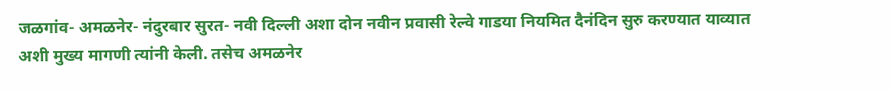जळगांव- अमळनेर- नंदुरबार सुरत- नवी दिल्ली अशा दोन नवीन प्रवासी रेल्वे गाडया नियमित दैनंदिन सुरु करण्यात याव्यात अशी मुख्य मागणी त्यांनी केली. तसेच अमळनेर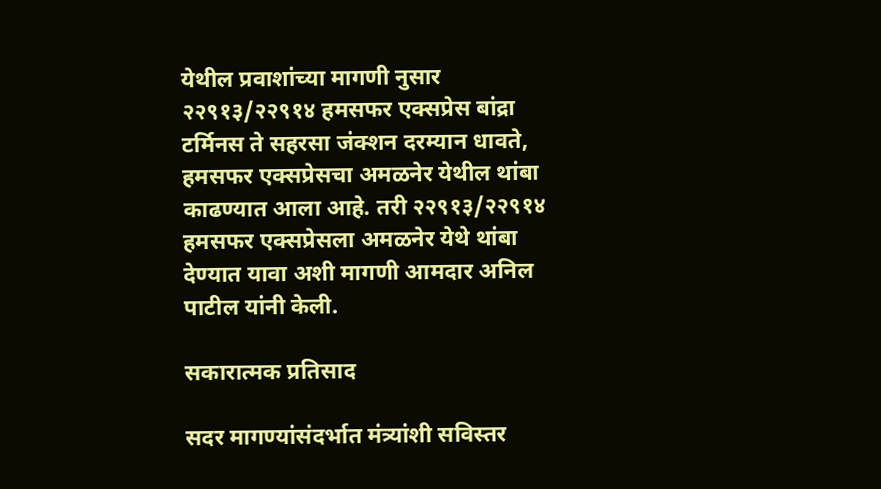येथील प्रवाशांच्या मागणी नुसार २२९१३/२२९१४ हमसफर एक्सप्रेस बांद्रा टर्मिनस ते सहरसा जंक्शन दरम्यान धावते, हमसफर एक्सप्रेसचा अमळनेर येथील थांबा काढण्यात आला आहे. तरी २२९१३/२२९१४ हमसफर एक्सप्रेसला अमळनेर येथे थांबा देण्यात यावा अशी मागणी आमदार अनिल पाटील यांनी केली.

सकारात्मक प्रतिसाद

सदर मागण्यांसंदर्भात मंत्र्यांशी सविस्तर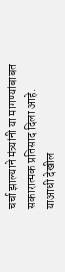चर्चा झाल्याने मंत्र्यांनी या मागण्यांबाबत सकारात्मक प्रतिसाद दिला आहे. याआधी देखील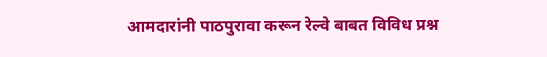आमदारांनी पाठपुरावा करून रेल्वे बाबत विविध प्रश्न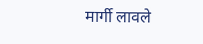मार्गी लावले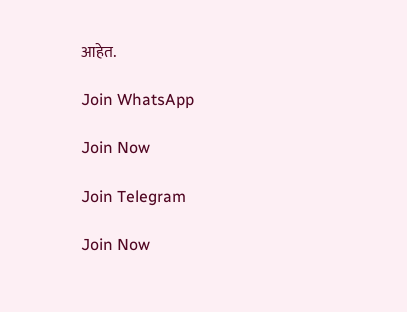आहेत.

Join WhatsApp

Join Now

Join Telegram

Join Now